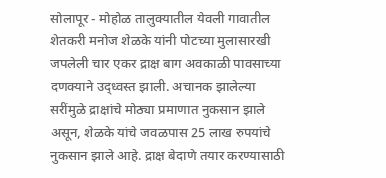सोलापूर - मोहोळ तालुक्यातील येवली गावातील शेतकरी मनोज शेळके यांनी पोटच्या मुलासारखी जपलेली चार एकर द्राक्ष बाग अवकाळी पावसाच्या दणक्याने उद्ध्वस्त झाली. अचानक झालेल्या सरींमुळे द्राक्षांचे मोठ्या प्रमाणात नुकसान झाले असून, शेळके यांचे जवळपास 25 लाख रुपयांचे नुकसान झाले आहे. द्राक्ष बेदाणे तयार करण्यासाठी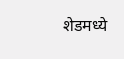शेडमध्ये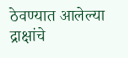ठेवण्यात आलेल्या द्राक्षांचे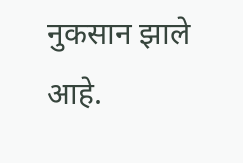नुकसान झाले आहे.